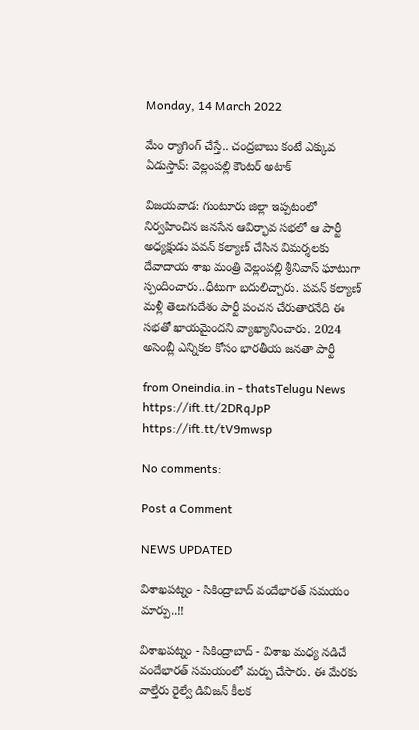Monday, 14 March 2022

మేం ర్యాగింగ్ చేస్తే.. చంద్రబాబు కంటే ఎక్కువ ఏడుస్తావ్: వెల్లంపల్లి కౌంటర్ అటాక్

విజయవాడ: గుంటూరు జిల్లా ఇప్పటంలో నిర్వహించిన జనసేన ఆవిర్భావ సభలో ఆ పార్టీ అధ్యక్షుడు పవన్ కల్యాణ్ చేసిన విమర్శలకు దేవాదాయ శాఖ మంత్రి వెల్లంపల్లి శ్రీనివాస్ ఘాటుగా స్పందించారు..ధీటుగా బదులిచ్చారు. పవన్ కల్యాణ్ మళ్లీ తెలుగుదేశం పార్టీ పంచన చేరుతారనేది ఈ సభతో ఖాయమైందని వ్యాఖ్యానించారు. 2024 అసెంబ్లీ ఎన్నికల కోసం భారతీయ జనతా పార్టీ

from Oneindia.in - thatsTelugu News https://ift.tt/2DRqJpP
https://ift.tt/tV9mwsp

No comments:

Post a Comment

NEWS UPDATED

విశాఖపట్నం - సికింద్రాబాద్ వందేభారత్ సమయం మార్పు..!!

విశాఖపట్నం - సికింద్రాబాద్ - విశాఖ మధ్య నడిచే వందేభారత్ సమయంలో మర్పు చేసారు. ఈ మేరకు వాల్తేరు రైల్వే డివిజన్ కీలక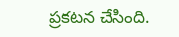ప్రకటన చేసింది.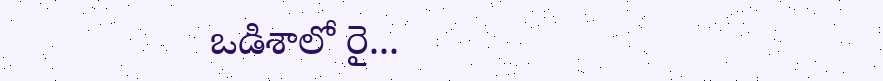ఒడిశాలో రై...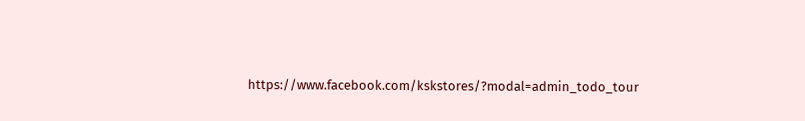https://www.facebook.com/kskstores/?modal=admin_todo_tour